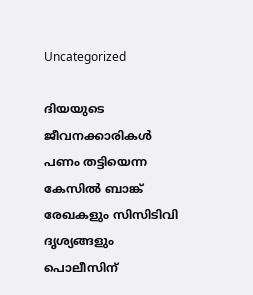Uncategorized

ദിയയുടെ ജീവനക്കാരികൾ പണം തട്ടിയെന്ന കേസിൽ ബാങ്ക് രേഖകളും സിസിടിവി ദൃശ്യങ്ങളും പൊലീസിന്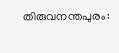തിരുവനന്തപുരം: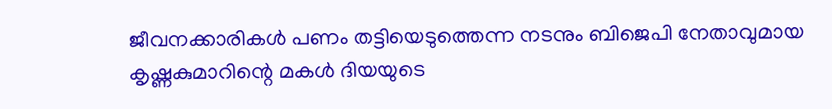ജീവനക്കാരികൾ പണം തട്ടിയെടുത്തെന്ന നടനും ബിജെപി നേതാവുമായ കൃഷ്ണകുമാറിന്റെ മകൾ ദിയയുടെ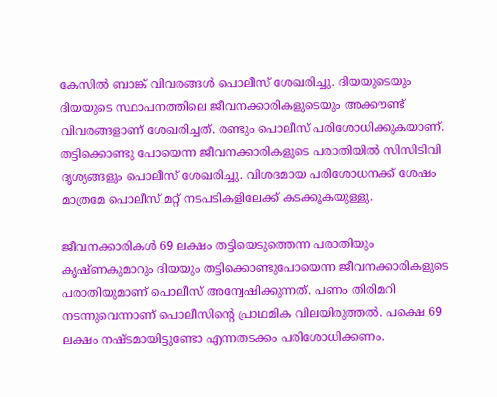കേസിൽ ബാങ്ക് വിവരങ്ങൾ പൊലീസ് ശേഖരിച്ചു. ദിയയുടെയും ദിയയുടെ സ്ഥാപനത്തിലെ ജീവനക്കാരികളുടെയും അക്കൗണ്ട് വിവരങ്ങളാണ് ശേഖരിച്ചത്. രണ്ടും പൊലീസ് പരിശോധിക്കുകയാണ്. തട്ടിക്കൊണ്ടു പോയെന്ന ജീവനക്കാരികളുടെ പരാതിയിൽ സിസിടിവി ദൃശ്യങ്ങളും പൊലീസ് ശേഖരിച്ചു. വിശദമായ പരിശോധനക്ക് ശേഷം മാത്രമേ പൊലീസ് മറ്റ് നടപടികളിലേക്ക് കടക്കൂകയുള്ളു.

ജീവനക്കാരികൾ 69 ലക്ഷം തട്ടിയെടുത്തെന്ന പരാതിയും കൃഷ്ണകുമാറും ദിയയും തട്ടിക്കൊണ്ടുപോയെന്ന ജീവനക്കാരികളുടെ പരാതിയുമാണ് പൊലീസ് അന്വേഷിക്കുന്നത്. പണം തിരിമറി നടന്നുവെന്നാണ് പൊലീസിന്റെ പ്രാഥമിക വിലയിരുത്തൽ. പക്ഷെ 69 ലക്ഷം നഷ്ടമായിട്ടുണ്ടോ എന്നതടക്കം പരിശോധിക്കണം.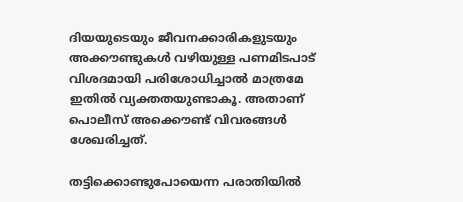ദിയയുടെയും ജീവനക്കാരികളുടയും അക്കൗണ്ടുകൾ വഴിയുള്ള പണമിടപാട് വിശദമായി പരിശോധിച്ചാൽ മാത്രമേ ഇതിൽ വ്യക്തതയുണ്ടാകൂ. അതാണ് പൊലീസ് അക്കൌണ്ട് വിവരങ്ങൾ ശേഖരിച്ചത്.

തട്ടിക്കൊണ്ടുപോയെന്ന പരാതിയിൽ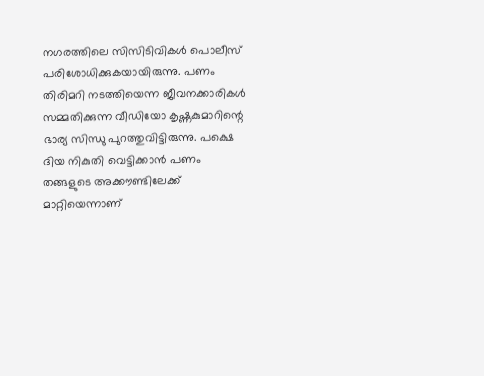നഗരത്തിലെ സിസിടിവികൾ പൊലീസ് പരിശോധിക്കുകയായിരുന്നു. പണം തിരിമറി നടത്തിയെന്ന ജീവനക്കാരികൾ സമ്മതിക്കുന്ന വീഡിയോ കൃഷ്ണകുമാറിന്റെ ഭാര്യ സിന്ധു പുറത്തുവിട്ടിരുന്നു. പക്ഷെ ദിയ നികുതി വെട്ടിക്കാൻ പണം തങ്ങളുടെ അക്കൗണ്ടിലേക്ക് മാറ്റിയെന്നാണ്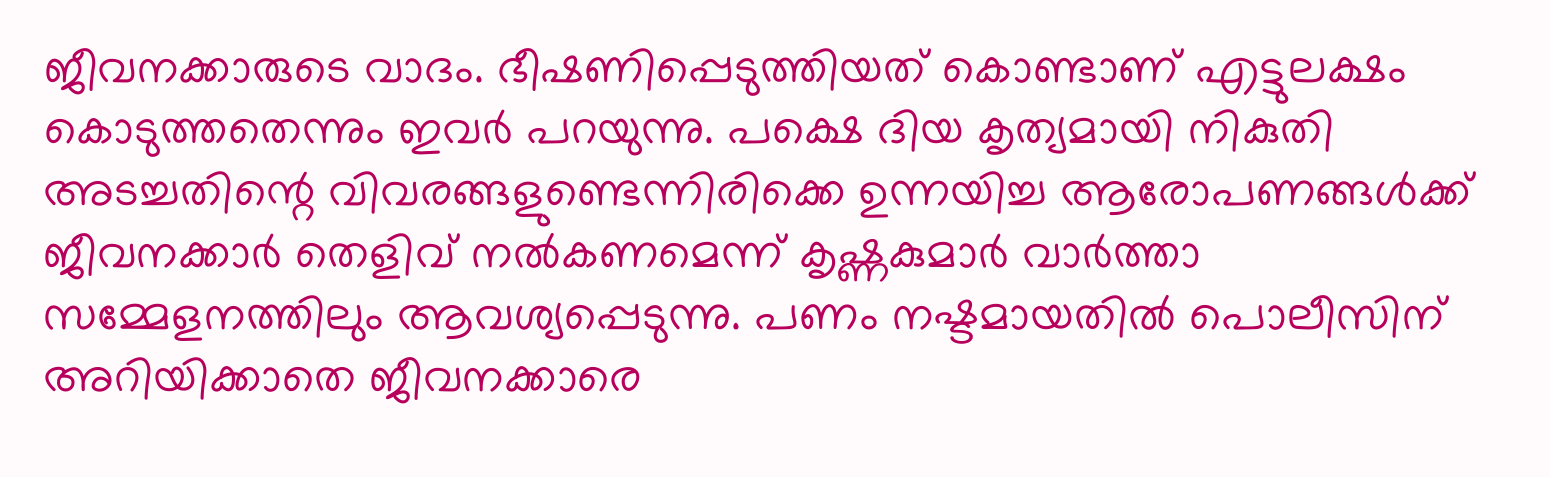ജീവനക്കാരുടെ വാദം. ഭീഷണിപ്പെടുത്തിയത് കൊണ്ടാണ് എട്ടുലക്ഷം കൊടുത്തതെന്നും ഇവർ പറയുന്നു. പക്ഷെ ദിയ കൃത്യമായി നികുതി അടച്ചതിന്റെ വിവരങ്ങളുണ്ടെന്നിരിക്കെ ഉന്നയിച്ച ആരോപണങ്ങൾക്ക് ജീവനക്കാർ തെളിവ് നൽകണമെന്ന് കൃഷ്ണകുമാർ വാർത്താ സമ്മേളനത്തിലും ആവശ്യപ്പെടുന്നു. പണം നഷ്ടമായതിൽ പൊലീസിന് അറിയിക്കാതെ ജീവനക്കാരെ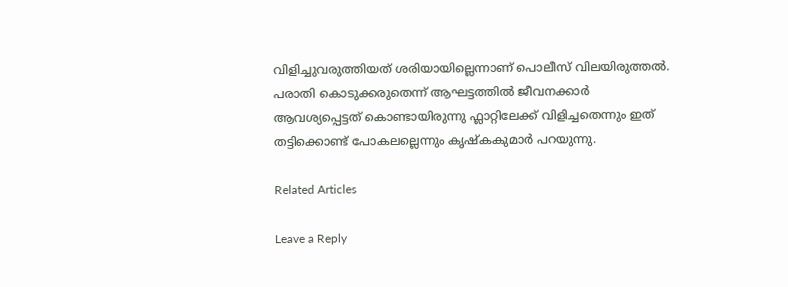വിളിച്ചുവരുത്തിയത് ശരിയായില്ലെന്നാണ് പൊലീസ് വിലയിരുത്തൽ. പരാതി കൊടുക്കരുതെന്ന് ആഘട്ടത്തിൽ ജീവനക്കാർ ആവശ്യപ്പെട്ടത് കൊണ്ടായിരുന്നു ഫ്ലാറ്റിലേക്ക് വിളിച്ചതെന്നും ഇത് തട്ടിക്കൊണ്ട് പോകലല്ലെന്നും കൃഷ്കകുമാർ പറയുന്നു.

Related Articles

Leave a Reply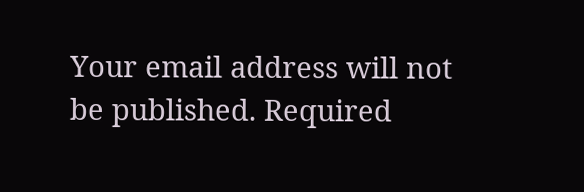Your email address will not be published. Required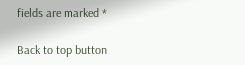fields are marked *

Back to top button